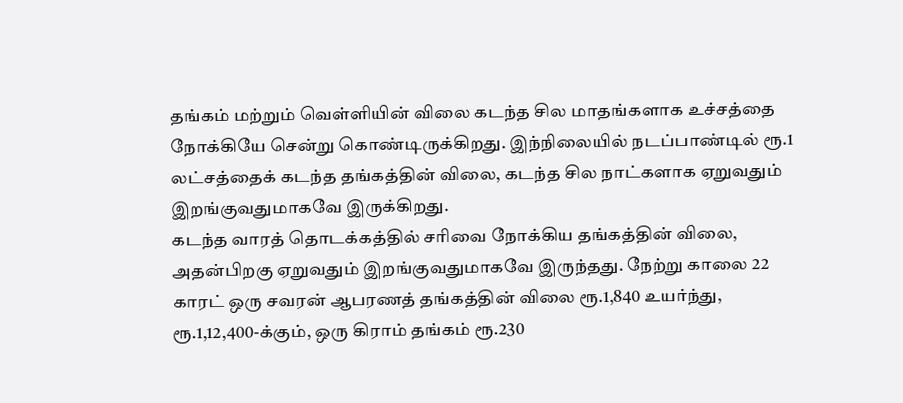தங்கம் மற்றும் வெள்ளியின் விலை கடந்த சில மாதங்களாக உச்சத்தை நோக்கியே சென்று கொண்டிருக்கிறது. இந்நிலையில் நடப்பாண்டில் ரூ.1 லட்சத்தைக் கடந்த தங்கத்தின் விலை, கடந்த சில நாட்களாக ஏறுவதும் இறங்குவதுமாகவே இருக்கிறது.
கடந்த வாரத் தொடக்கத்தில் சரிவை நோக்கிய தங்கத்தின் விலை, அதன்பிறகு ஏறுவதும் இறங்குவதுமாகவே இருந்தது. நேற்று காலை 22 காரட் ஒரு சவரன் ஆபரணத் தங்கத்தின் விலை ரூ.1,840 உயர்ந்து, ரூ.1,12,400-க்கும், ஒரு கிராம் தங்கம் ரூ.230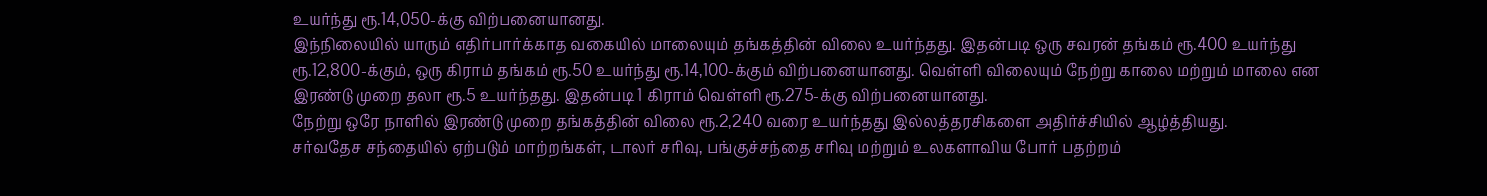உயர்ந்து ரூ.14,050-க்கு விற்பனையானது.
இந்நிலையில் யாரும் எதிர்பார்க்காத வகையில் மாலையும் தங்கத்தின் விலை உயர்ந்தது. இதன்படி ஒரு சவரன் தங்கம் ரூ.400 உயர்ந்து ரூ.12,800-க்கும், ஒரு கிராம் தங்கம் ரூ.50 உயர்ந்து ரூ.14,100-க்கும் விற்பனையானது. வெள்ளி விலையும் நேற்று காலை மற்றும் மாலை என இரண்டு முறை தலா ரூ.5 உயர்ந்தது. இதன்படி 1 கிராம் வெள்ளி ரூ.275-க்கு விற்பனையானது.
நேற்று ஒரே நாளில் இரண்டு முறை தங்கத்தின் விலை ரூ.2,240 வரை உயர்ந்தது இல்லத்தரசிகளை அதிர்ச்சியில் ஆழ்த்தியது.
சர்வதேச சந்தையில் ஏற்படும் மாற்றங்கள், டாலர் சரிவு, பங்குச்சந்தை சரிவு மற்றும் உலகளாவிய போர் பதற்றம்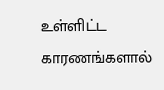உள்ளிட்ட காரணங்களால்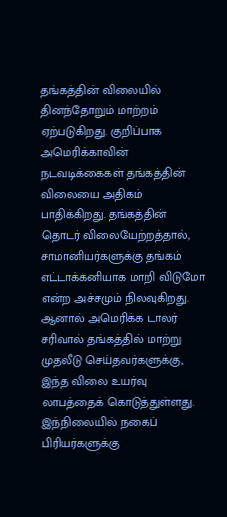தங்கத்தின் விலையில் தினந்தோறும் மாற்றம் ஏற்படுகிறது. குறிப்பாக அமெரிக்காவின் நடவடிக்கைகள் தங்கத்தின் விலையை அதிகம் பாதிக்கிறது. தங்கத்தின் தொடர் விலையேற்றத்தால், சாமானியர்களுக்கு தங்கம் எட்டாக்கனியாக மாறி விடுமோ என்ற அச்சமும் நிலவுகிறது. ஆனால் அமெரிக்க டாலர் சரிவால் தங்கத்தில் மாற்று முதலீடு செய்தவர்களுக்கு, இந்த விலை உயர்வு லாபத்தைக் கொடுத்துள்ளது.
இந்நிலையில் நகைப் பிரியர்களுக்கு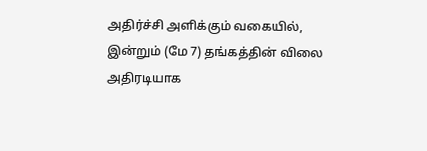அதிர்ச்சி அளிக்கும் வகையில், இன்றும் (மே 7) தங்கத்தின் விலை அதிரடியாக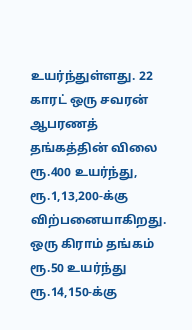உயர்ந்துள்ளது. 22 காரட் ஒரு சவரன் ஆபரணத் தங்கத்தின் விலை ரூ.400 உயர்ந்து, ரூ.1,13,200-க்கு விற்பனையாகிறது. ஒரு கிராம் தங்கம் ரூ.50 உயர்ந்து ரூ.14,150-க்கு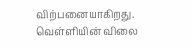விற்பனையாகிறது.
வெள்ளியின் விலை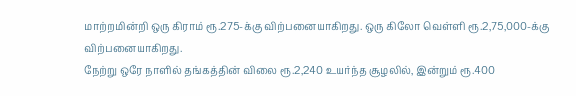மாற்றமின்றி ஒரு கிராம் ரூ.275-க்கு விற்பனையாகிறது. ஒரு கிலோ வெள்ளி ரூ.2,75,000-க்கு விற்பனையாகிறது.
நேற்று ஒரே நாளில் தங்கத்தின் விலை ரூ.2,240 உயர்ந்த சூழலில், இன்றும் ரூ.400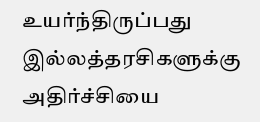உயர்ந்திருப்பது இல்லத்தரசிகளுக்கு அதிர்ச்சியை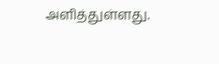அளித்துள்ளது.